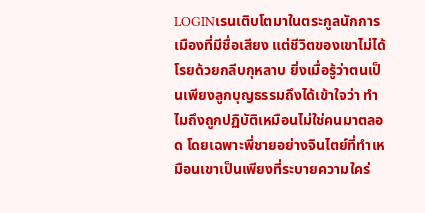LOGINเรนเติบโตมาในตระกูลนักการเมืองที่มีชื่อเสียง แต่ชีวิตของเขาไม่ได้โรยด้วยกลีบกุหลาบ ยิ่งเมื่อรู้ว่าตนเป็นเพียงลูกบุญธรรมถึงได้เข้าใจว่า ทำไมถึงถูกปฏิบัติเหมือนไม่ใช่คนมาตลอด โดยเฉพาะพี่ชายอย่างจินไตย์ที่ทำเหมือนเขาเป็นเพียงที่ระบายความใคร่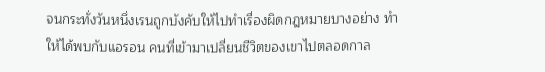จนกระทั่งวันหนึ่งเรนถูกบังคับให้ไปทำเรื่องผิดกฎหมายบางอย่าง ทำให้ได้พบกับแอรอน คนที่เข้ามาเปลี่ยนชีวิตของเขาไปตลอดกาล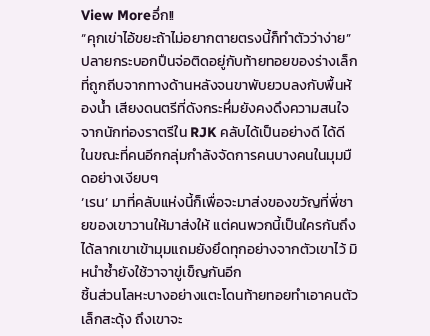View Moreอึ่ก!!
“คุกเข่าไอ้ขยะถ้าไม่อยากตายตรงนี้ก็ทำตัวว่าง่าย” ปลายกระบอกปืนจ่อติดอยู่กับท้ายทอยของร่างเล็กที่ถูกถีบจากทางด้านหลังจนขาพับยวบลงกับพื้นห้องน้ำ เสียงดนตรีที่ดังกระหึ่มยังคงดึงความสนใจจากนักท่องราตรีใน RJK คลับได้เป็นอย่างดี ได้ดี ในขณะที่คนอีกกลุ่มกำลังจัดการคนบางคนในมุมมืดอย่างเงียบๆ
‘เรน’ มาที่คลับแห่งนี้ก็เพื่อจะมาส่งของขวัญที่พี่ชายของเขาวานให้มาส่งให้ แต่คนพวกนี้เป็นใครกันถึงได้ลากเขาเข้ามุมแถมยังยึดทุกอย่างจากตัวเขาไว้ มิหนำซ้ำยังใช้วาจาขู่เข็ญกันอีก
ชิ้นส่วนโลหะบางอย่างแตะโดนท้ายทอยทำเอาคนตัวเล็กสะดุ้ง ถึงเขาจะ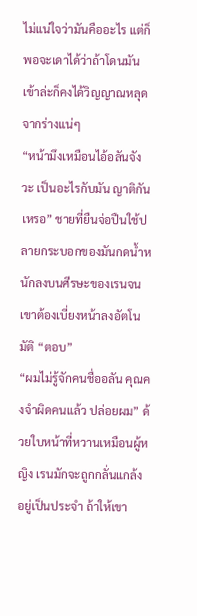ไม่แน่ใจว่ามันคืออะไร แต่ก็พอจะเดาได้ว่าถ้าโดนมันเข้าล่ะก็คงได้วิญญาณหลุดจากร่างแน่ๆ
“หน้ามึงเหมือนไอ้อลันจังวะ เป็นอะไรกับมัน ญาติกันเหรอ” ชายที่ยืนจ่อปืนใช้ปลายกระบอกของมันกดน้ำหนักลงบนศีรษะของเรนจนเขาต้องเบี่ยงหน้าลงอัตโนมัติ “ตอบ”
“ผมไม่รู้จักคนชื่ออลัน คุณคงจำผิดคนแล้ว ปล่อยผม” ด้วยใบหน้าที่หวานเหมือนผู้หญิง เรนมักจะถูกกลั่นแกล้งอยู่เป็นประจำ ถ้าให้เขา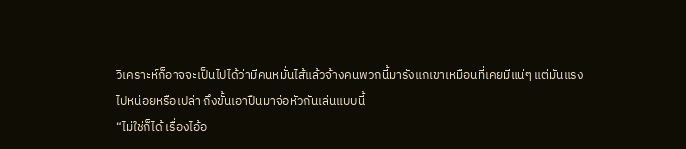วิเคราะห์ก็อาจจะเป็นไปได้ว่ามีคนหมั่นไส้แล้วจ้างคนพวกนี้มารังแกเขาเหมือนที่เคยมีแน่ๆ แต่มันแรงไปหน่อยหรือเปล่า ถึงขั้นเอาปืนมาจ่อหัวกันเล่นแบบนี้
“ไม่ใช่ก็ได้ เรื่องไอ้อ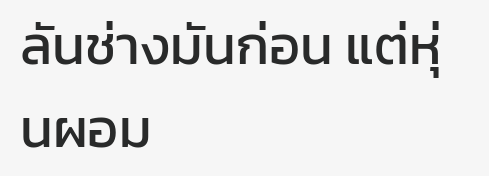ลันช่างมันก่อน แต่หุ่นผอม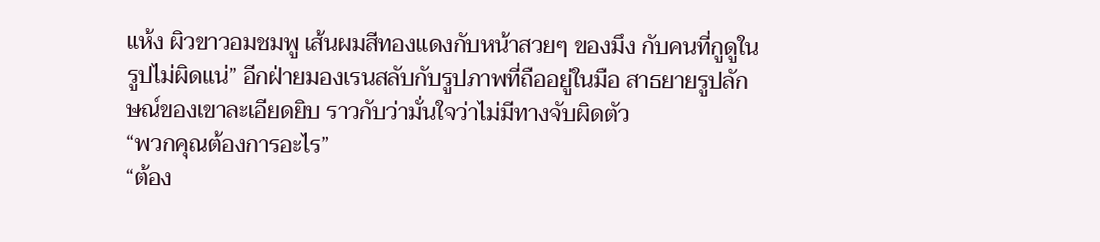แห้ง ผิวขาวอมชมพู เส้นผมสีทองแดงกับหน้าสวยๆ ของมึง กับคนที่กูดูในรูปไม่ผิดแน่” อีกฝ่ายมองเรนสลับกับรูปภาพที่ถืออยู่ในมือ สาธยายรูปลักษณ์ของเขาละเอียดยิบ ราวกับว่ามั่นใจว่าไม่มีทางจับผิดตัว
“พวกคุณต้องการอะไร”
“ต้อง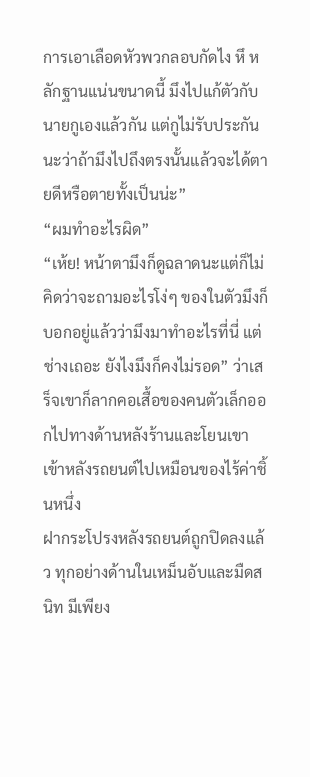การเอาเลือดหัวพวกลอบกัดไง หึ หลักฐานแน่นขนาดนี้ มึงไปแก้ตัวกับนายกูเองแล้วกัน แต่กูไม่รับประกันนะว่าถ้ามึงไปถึงตรงนั้นแล้วจะได้ตายดีหรือตายทั้งเป็นน่ะ”
“ผมทำอะไรผิด”
“เห้ย! หน้าตามึงก็ดูฉลาดนะแต่ก็ไม่คิดว่าจะถามอะไรโง่ๆ ของในตัวมึงก็บอกอยู่แล้วว่ามึงมาทำอะไรที่นี่ แต่ช่างเถอะ ยังไงมึงก็คงไม่รอด” ว่าเสร็จเขาก็ลากคอเสื้อของคนตัวเล็กออกไปทางด้านหลังร้านและโยนเขาเข้าหลังรถยนต์ไปเหมือนของไร้ค่าชิ้นหนึ่ง
ฝากระโปรงหลังรถยนต์ถูกปิดลงแล้ว ทุกอย่างด้านในเหม็นอับและมืดสนิท มีเพียง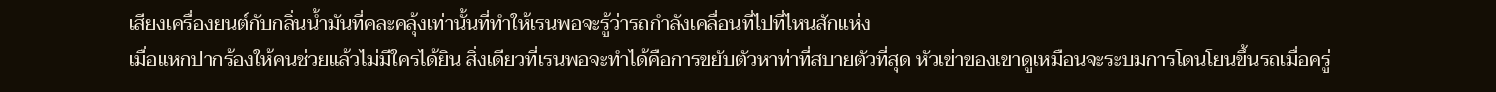เสียงเครื่องยนต์กับกลิ่นน้ำมันที่คละคลุ้งเท่านั้นที่ทำให้เรนพอจะรู้ว่ารถกำลังเคลื่อนที่ไปที่ไหนสักแห่ง
เมื่อแหกปากร้องให้คนช่วยแล้วไม่มีใครได้ยิน สิ่งเดียวที่เรนพอจะทำได้คือการขยับตัวหาท่าที่สบายตัวที่สุด หัวเข่าของเขาดูเหมือนจะระบมการโดนโยนขึ้นรถเมื่อครู่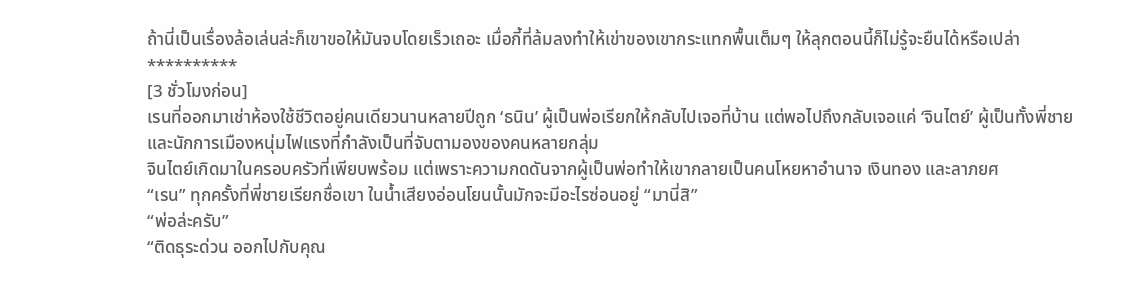ถ้านี่เป็นเรื่องล้อเล่นล่ะก็เขาขอให้มันจบโดยเร็วเถอะ เมื่อกี้ที่ล้มลงทำให้เข่าของเขากระแทกพื้นเต็มๆ ให้ลุกตอนนี้ก็ไม่รู้จะยืนได้หรือเปล่า
**********
[3 ชั่วโมงก่อน]
เรนที่ออกมาเช่าห้องใช้ชีวิตอยู่คนเดียวนานหลายปีถูก ‘ธนิน’ ผู้เป็นพ่อเรียกให้กลับไปเจอที่บ้าน แต่พอไปถึงกลับเจอแค่ ‘จินไตย์’ ผู้เป็นทั้งพี่ชายและนักการเมืองหนุ่มไฟแรงที่กำลังเป็นที่จับตามองของคนหลายกลุ่ม
จินไตย์เกิดมาในครอบครัวที่เพียบพร้อม แต่เพราะความกดดันจากผู้เป็นพ่อทำให้เขากลายเป็นคนโหยหาอำนาจ เงินทอง และลาภยศ
“เรน” ทุกครั้งที่พี่ชายเรียกชื่อเขา ในน้ำเสียงอ่อนโยนนั้นมักจะมีอะไรซ่อนอยู่ “มานี่สิ”
“พ่อล่ะครับ”
“ติดธุระด่วน ออกไปกับคุณ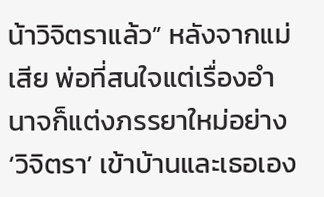น้าวิจิตราแล้ว” หลังจากแม่เสีย พ่อที่สนใจแต่เรื่องอำนาจก็แต่งภรรยาใหม่อย่าง ‘วิจิตรา’ เข้าบ้านและเธอเอง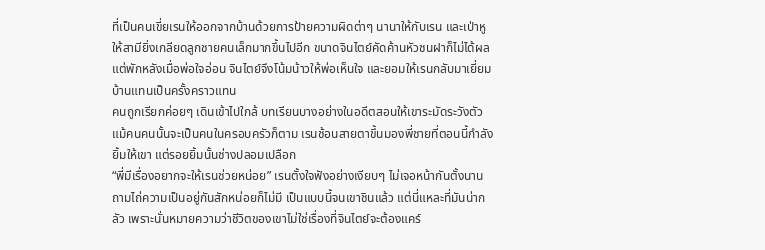ที่เป็นคนเขี่ยเรนให้ออกจากบ้านด้วยการป้ายความผิดต่าๆ นานาให้กับเรน และเป่าหูให้สามียิ่งเกลียดลูกชายคนเล็กมากขึ้นไปอีก ขนาดจินไตย์คัดค้านหัวชนฝาก็ไม่ได้ผล แต่พักหลังเมื่อพ่อใจอ่อน จินไตย์จึงโน้มน้าวให้พ่อเห็นใจ และยอมให้เรนกลับมาเยี่ยมบ้านแทนเป็นครั้งคราวแทน
คนถูกเรียกค่อยๆ เดินเข้าไปใกล้ บทเรียนบางอย่างในอดีตสอนให้เขาระมัดระวังตัวแม้คนคนนั้นจะเป็นคนในครอบครัวก็ตาม เรนช้อนสายตาขึ้นมองพี่ชายที่ตอนนี้กำลังยิ้มให้เขา แต่รอยยิ้มนั้นช่างปลอมเปลือก
“พี่มีเรื่องอยากจะให้เรนช่วยหน่อย” เรนตั้งใจฟังอย่างเงียบๆ ไม่เจอหน้ากันตั้งนาน ถามไถ่ความเป็นอยู่กันสักหน่อยก็ไม่มี เป็นแบบนี้จนเขาชินแล้ว แต่นี่แหละที่มันน่ากลัว เพราะนั่นหมายความว่าชีวิตของเขาไม่ใช่เรื่องที่จินไตย์จะต้องแคร์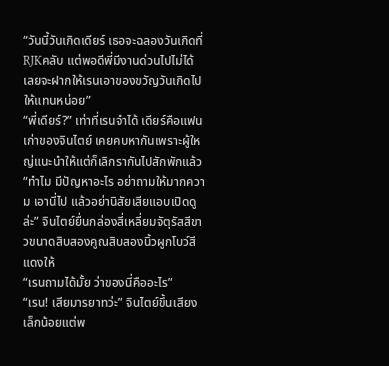“วันนี้วันเกิดเดียร์ เธอจะฉลองวันเกิดที่ RJKคลับ แต่พอดีพี่มีงานด่วนไปไม่ได้ เลยจะฝากให้เรนเอาของขวัญวันเกิดไปให้แทนหน่อย”
“พี่เดียร์?” เท่าที่เรนจำได้ เดียร์คือแฟนเก่าของจินไตย์ เคยคบหากันเพราะผู้ใหญ่แนะนำให้แต่ก็เลิกรากันไปสักพักแล้ว
“ทำไม มีปัญหาอะไร อย่าถามให้มากความ เอานี่ไป แล้วอย่านิสัยเสียแอบเปิดดูล่ะ” จินไตย์ยื่นกล่องสี่เหลี่ยมจัตุรัสสีขาวขนาดสิบสองคูณสิบสองนิ้วผูกโบว์สีแดงให้
“เรนถามได้มั้ย ว่าของนี่คืออะไร”
“เรน! เสียมารยาทว่ะ” จินไตย์ขึ้นเสียงเล็กน้อยแต่พ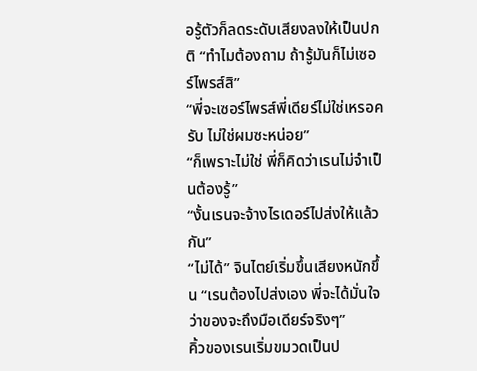อรู้ตัวก็ลดระดับเสียงลงให้เป็นปกติ “ทำไมต้องถาม ถ้ารู้มันก็ไม่เซอร์ไพรส์สิ”
“พี่จะเซอร์ไพรส์พี่เดียร์ไม่ใช่เหรอครับ ไม่ใช่ผมซะหน่อย”
“ก็เพราะไม่ใช่ พี่ก็คิดว่าเรนไม่จำเป็นต้องรู้”
“งั้นเรนจะจ้างไรเดอร์ไปส่งให้แล้วกัน”
“ไม่ได้” จินไตย์เริ่มขึ้นเสียงหนักขึ้น “เรนต้องไปส่งเอง พี่จะได้มั่นใจว่าของจะถึงมือเดียร์จริงๆ”
คิ้วของเรนเริ่มขมวดเป็นป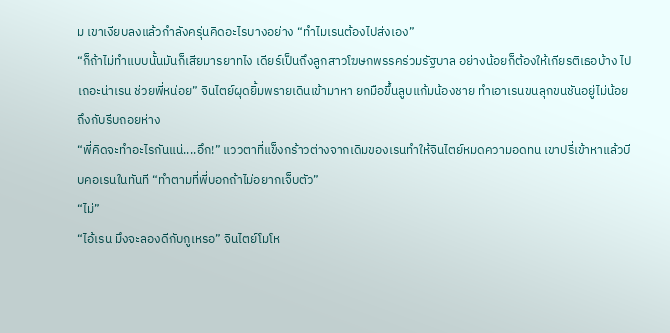ม เขาเงียบลงแล้วกำลังครุ่นคิดอะไรบางอย่าง “ทำไมเรนต้องไปส่งเอง”
“ก็ถ้าไม่ทำแบบนั้นมันก็เสียมารยาทไง เดียร์เป็นถึงลูกสาวโฆษกพรรคร่วมรัฐบาล อย่างน้อยก็ต้องให้เกียรติเธอบ้าง ไปเถอะน่าเรน ช่วยพี่หน่อย” จินไตย์ผุดยิ้มพรายเดินเข้ามาหา ยกมือขึ้นลูบแก้มน้องชาย ทำเอาเรนขนลุกขนชันอยู่ไม่น้อยถึงกับรีบถอยห่าง
“พี่คิดจะทำอะไรกันแน่....อึก!” แววตาที่แข็งกร้าวต่างจากเดิมของเรนทำให้จินไตย์หมดความอดทน เขาปรี่เข้าหาแล้วบีบคอเรนในทันที “ทำตามที่พี่บอกถ้าไม่อยากเจ็บตัว”
“ไม่”
“ไอ้เรน มึงจะลองดีกับกูเหรอ” จินไตย์โมโห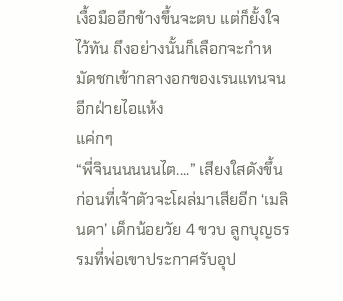เงื้อมืออีกข้างขึ้นจะตบ แต่ก็ยั้งใจไว้ทัน ถึงอย่างนั้นก็เลือกจะกำหมัดชกเข้ากลางอกของเรนแทนจนอีกฝ่ายไอแห้ง
แค่กๆ
“พี่จินนนนนนไต....” เสียงใสดังขึ้นก่อนที่เจ้าตัวจะโผล่มาเสียอีก ‘เมลินดา’ เด็กน้อยวัย 4 ขวบ ลูกบุญธรรมที่พ่อเขาประกาศรับอุป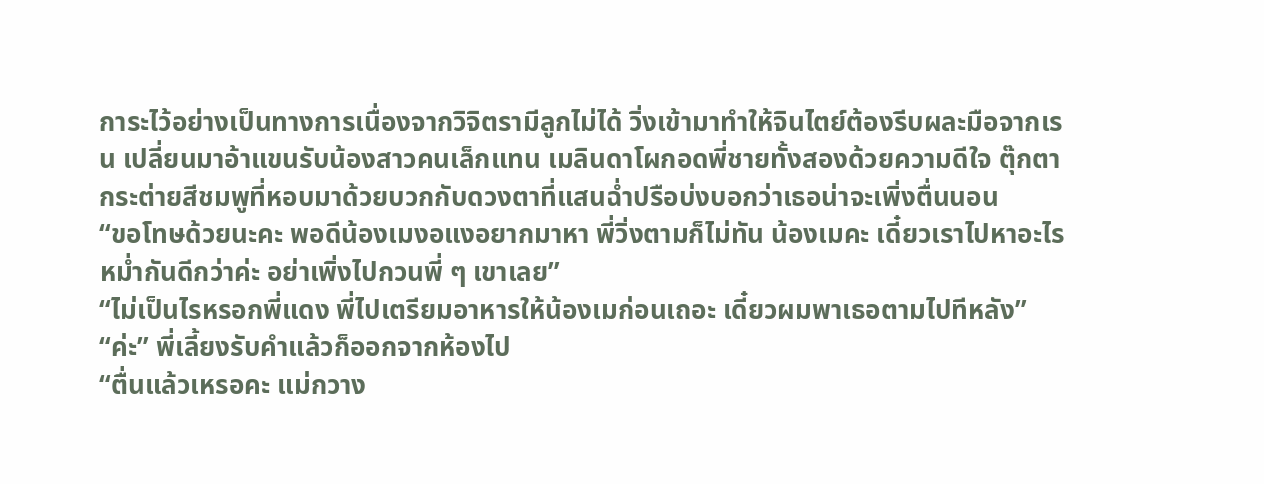การะไว้อย่างเป็นทางการเนื่องจากวิจิตรามีลูกไม่ได้ วิ่งเข้ามาทำให้จินไตย์ต้องรีบผละมือจากเรน เปลี่ยนมาอ้าแขนรับน้องสาวคนเล็กแทน เมลินดาโผกอดพี่ชายทั้งสองด้วยความดีใจ ตุ๊กตากระต่ายสีชมพูที่หอบมาด้วยบวกกับดวงตาที่แสนฉ่ำปรือบ่งบอกว่าเธอน่าจะเพิ่งตื่นนอน
“ขอโทษด้วยนะคะ พอดีน้องเมงอแงอยากมาหา พี่วิ่งตามก็ไม่ทัน น้องเมคะ เดี๋ยวเราไปหาอะไรหม่ำกันดีกว่าค่ะ อย่าเพิ่งไปกวนพี่ ๆ เขาเลย”
“ไม่เป็นไรหรอกพี่แดง พี่ไปเตรียมอาหารให้น้องเมก่อนเถอะ เดี๋ยวผมพาเธอตามไปทีหลัง”
“ค่ะ” พี่เลี้ยงรับคำแล้วก็ออกจากห้องไป
“ตื่นแล้วเหรอคะ แม่กวาง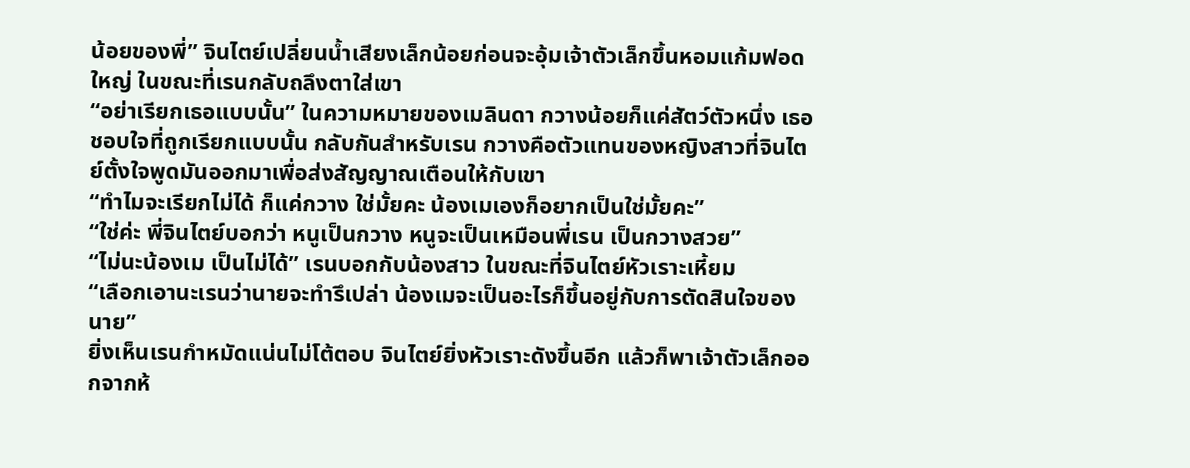น้อยของพี่” จินไตย์เปลี่ยนน้ำเสียงเล็กน้อยก่อนจะอุ้มเจ้าตัวเล็กขึ้นหอมแก้มฟอดใหญ่ ในขณะที่เรนกลับถลึงตาใส่เขา
“อย่าเรียกเธอแบบนั้น” ในความหมายของเมลินดา กวางน้อยก็แค่สัตว์ตัวหนึ่ง เธอชอบใจที่ถูกเรียกแบบนั้น กลับกันสำหรับเรน กวางคือตัวแทนของหญิงสาวที่จินไตย์ตั้งใจพูดมันออกมาเพื่อส่งสัญญาณเตือนให้กับเขา
“ทำไมจะเรียกไม่ได้ ก็แค่กวาง ใช่มั้ยคะ น้องเมเองก็อยากเป็นใช่มั้ยคะ”
“ใช่ค่ะ พี่จินไตย์บอกว่า หนูเป็นกวาง หนูจะเป็นเหมือนพี่เรน เป็นกวางสวย”
“ไม่นะน้องเม เป็นไม่ได้” เรนบอกกับน้องสาว ในขณะที่จินไตย์หัวเราะเหี้ยม
“เลือกเอานะเรนว่านายจะทำรึเปล่า น้องเมจะเป็นอะไรก็ขึ้นอยู่กับการตัดสินใจของนาย”
ยิ่งเห็นเรนกำหมัดแน่นไม่โต้ตอบ จินไตย์ยิ่งหัวเราะดังขึ้นอีก แล้วก็พาเจ้าตัวเล็กออกจากห้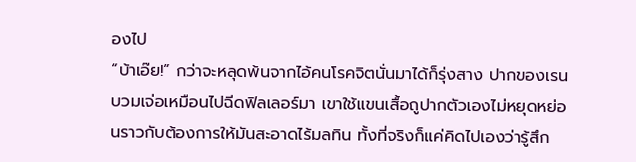องไป
“บ้าเอ๊ย!” กว่าจะหลุดพ้นจากไอ้คนโรคจิตนั่นมาได้ก็รุ่งสาง ปากของเรนบวมเจ่อเหมือนไปฉีดฟิลเลอร์มา เขาใช้แขนเสื้อถูปากตัวเองไม่หยุดหย่อนราวกับต้องการให้มันสะอาดไร้มลทิน ทั้งที่จริงก็แค่คิดไปเองว่ารู้สึก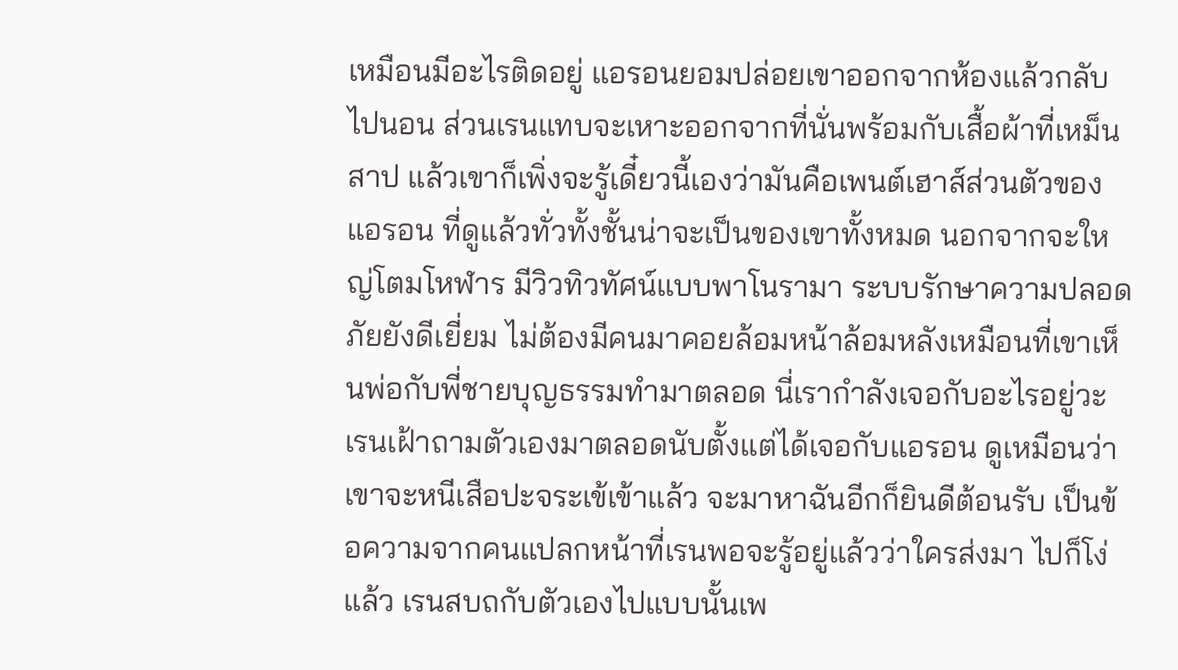เหมือนมีอะไรติดอยู่ แอรอนยอมปล่อยเขาออกจากห้องแล้วกลับไปนอน ส่วนเรนแทบจะเหาะออกจากที่นั่นพร้อมกับเสื้อผ้าที่เหม็นสาป แล้วเขาก็เพิ่งจะรู้เดี๋ยวนี้เองว่ามันคือเพนต์เฮาส์ส่วนตัวของแอรอน ที่ดูแล้วทั่วทั้งชั้นน่าจะเป็นของเขาทั้งหมด นอกจากจะใหญ่โตมโหฬาร มีวิวทิวทัศน์แบบพาโนรามา ระบบรักษาความปลอดภัยยังดีเยี่ยม ไม่ต้องมีคนมาคอยล้อมหน้าล้อมหลังเหมือนที่เขาเห็นพ่อกับพี่ชายบุญธรรมทำมาตลอด นี่เรากำลังเจอกับอะไรอยู่วะ เรนเฝ้าถามตัวเองมาตลอดนับตั้งแต่ได้เจอกับแอรอน ดูเหมือนว่าเขาจะหนีเสือปะจระเข้เข้าแล้ว จะมาหาฉันอีกก็ยินดีต้อนรับ เป็นข้อความจากคนแปลกหน้าที่เรนพอจะรู้อยู่แล้วว่าใครส่งมา ไปก็โง่แล้ว เรนสบถกับตัวเองไปแบบนั้นเพ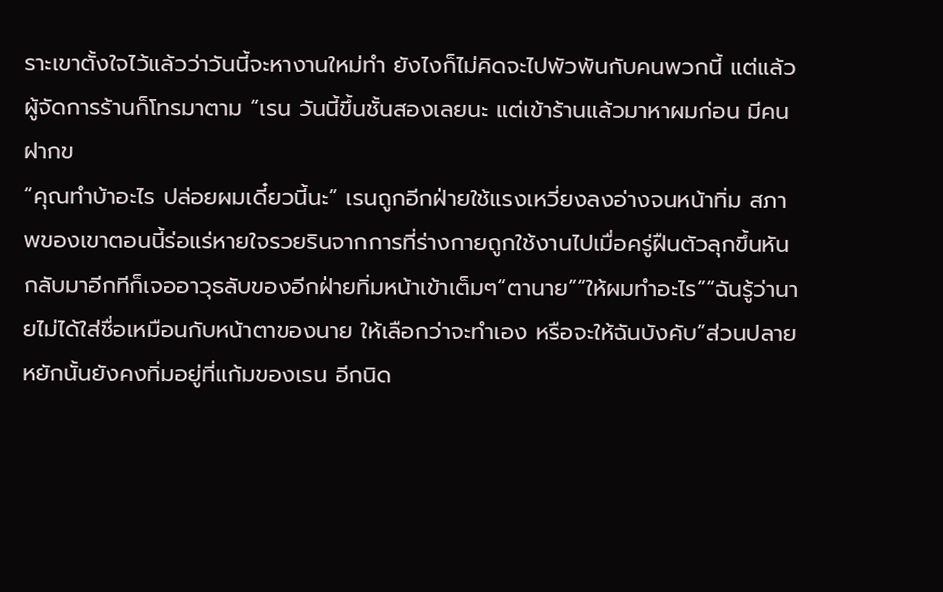ราะเขาตั้งใจไว้แล้วว่าวันนี้จะหางานใหม่ทำ ยังไงก็ไม่คิดจะไปพัวพันกับคนพวกนี้ แต่แล้วผู้จัดการร้านก็โทรมาตาม “เรน วันนี้ขึ้นชั้นสองเลยนะ แต่เข้าร้านแล้วมาหาผมก่อน มีคนฝากข
“คุณทำบ้าอะไร ปล่อยผมเดี๋ยวนี้นะ” เรนถูกอีกฝ่ายใช้แรงเหวี่ยงลงอ่างจนหน้าทิ่ม สภาพของเขาตอนนี้ร่อแร่หายใจรวยรินจากการที่ร่างกายถูกใช้งานไปเมื่อครู่ฝืนตัวลุกขึ้นหันกลับมาอีกทีก็เจออาวุธลับของอีกฝ่ายทิ่มหน้าเข้าเต็มๆ“ตานาย”“ให้ผมทำอะไร”“ฉันรู้ว่านายไม่ได้ใส่ชื่อเหมือนกับหน้าตาของนาย ให้เลือกว่าจะทำเอง หรือจะให้ฉันบังคับ”ส่วนปลายหยักนั้นยังคงทิ่มอยู่ที่แก้มของเรน อีกนิด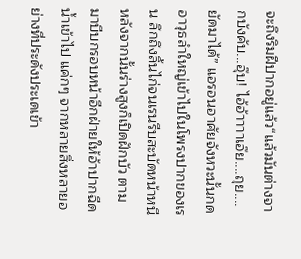จะถึงริมฝีปากอยู่แล้ว“แล้วมันต่างจากบังคับ...อุ๊บ! ไอ้อ้าาาาเอ๊ย....ถุย....ยัดมาได้” แอรอนอาศัยจังหวะนั้นกดอาวุธลำใหญ่เข้าไปในโพรงปากของเรน ลึกถึงลิ้นไก่จนเรนรีบสะบัดหน้าหนี หลังจากนั้นร่างสูงก็เปิดฝักบัว ตามมาบีบกรอบหน้าอีกฝ่ายให้อ้าปากฉีดน้ำเข้าไป แค่กๆ จากหลายสิ่งหลายอย่างที่ประดังประเดเข้า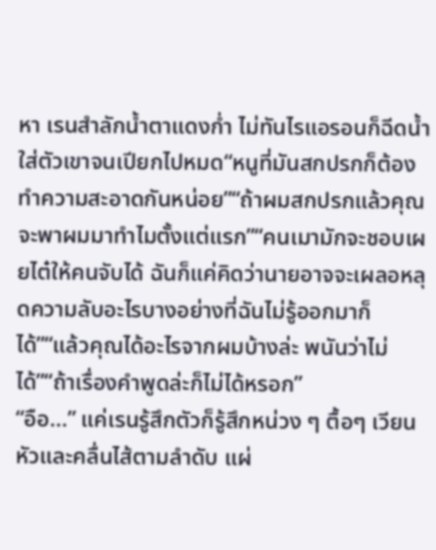หา เรนสำลักน้ำตาแดงก่ำ ไม่ทันไรแอรอนก็ฉีดน้ำใส่ตัวเขาจนเปียกไปหมด“หนูที่มันสกปรกก็ต้องทำความสะอาดกันหน่อย”“ถ้าผมสกปรกแล้วคุณจะพาผมมาทำไมตั้งแต่แรก”“คนเมามักจะชอบเผยไต๋ให้คนจับได้ ฉันก็แค่คิดว่านายอาจจะเผลอหลุดความลับอะไรบางอย่างที่ฉันไม่รู้ออกมาก็ได้”“แล้วคุณได้อะไรจากผมบ้างล่ะ พนันว่าไม่ได้”“ถ้าเรื่องคำพูดล่ะก็ไม่ได้หรอก”
“อือ...” แค่เรนรู้สึกตัวก็รู้สึกหน่วง ๆ ตื้อๆ เวียนหัวและคลื่นไส้ตามลำดับ แผ่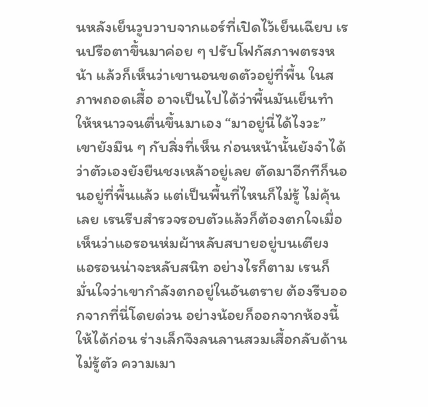นหลังเย็นวูบวาบจากแอร์ที่เปิดไว้เย็นเฉียบ เรนปรือตาขึ้นมาค่อย ๆ ปรับโฟกัสภาพตรงหน้า แล้วก็เห็นว่าเขานอนขดตัวอยู่ที่พื้น ในสภาพถอดเสื้อ อาจเป็นไปได้ว่าพื้นมันเย็นทำให้หนาวจนตื่นขึ้นมาเอง “มาอยู่นี่ได้ไงวะ” เขายังมึน ๆ กับสิ่งที่เห็น ก่อนหน้านั้นยังจำได้ว่าตัวเองยังยืนชงเหล้าอยู่เลย ตัดมาอีกทีก็นอนอยู่ที่พื้นแล้ว แต่เป็นพื้นที่ไหนก็ไม่รู้ ไม่คุ้นเลย เรนรีบสำรวจรอบตัวแล้วก็ต้องตกใจเมื่อเห็นว่าแอรอนห่มผ้าหลับสบายอยู่บนเตียง แอรอนน่าจะหลับสนิท อย่างไรก็ตาม เรนก็มั่นใจว่าเขากำลังตกอยู่ในอันตราย ต้องรีบออกจากที่นี่โดยด่วน อย่างน้อยก็ออกจากห้องนี้ให้ได้ก่อน ร่างเล็กจึงลนลานสวมเสื้อกลับด้านไม่รู้ตัว ความเมา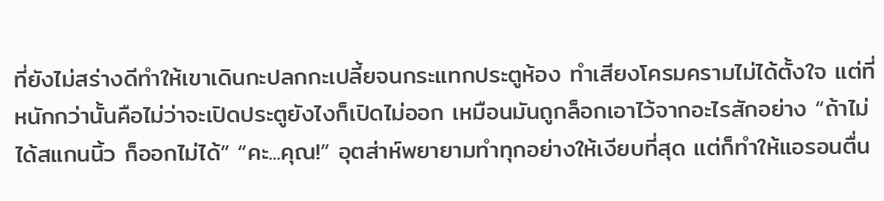ที่ยังไม่สร่างดีทำให้เขาเดินกะปลกกะเปลี้ยจนกระแทกประตูห้อง ทำเสียงโครมครามไม่ได้ตั้งใจ แต่ที่หนักกว่านั้นคือไม่ว่าจะเปิดประตูยังไงก็เปิดไม่ออก เหมือนมันถูกล็อกเอาไว้จากอะไรสักอย่าง “ถ้าไม่ได้สแกนนิ้ว ก็ออกไม่ได้” “คะ...คุณ!” อุตส่าห์พยายามทำทุกอย่างให้เงียบที่สุด แต่ก็ทำให้แอรอนตื่น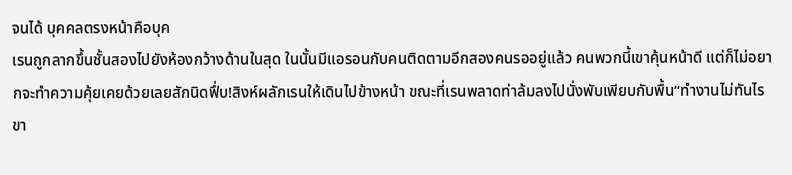จนได้ บุคคลตรงหน้าคือบุค
เรนถูกลากขึ้นชั้นสองไปยังห้องกว้างด้านในสุด ในนั้นมีแอรอนกับคนติดตามอีกสองคนรออยู่แล้ว คนพวกนี้เขาคุ้นหน้าดี แต่ก็ไม่อยากจะทำความคุ้ยเคยด้วยเลยสักนิดฟึ่บ!สิงห์ผลักเรนให้เดินไปข้างหน้า ขณะที่เรนพลาดท่าล้มลงไปนั่งพับเพียบกับพื้น“ทำงานไม่ทันไร ขา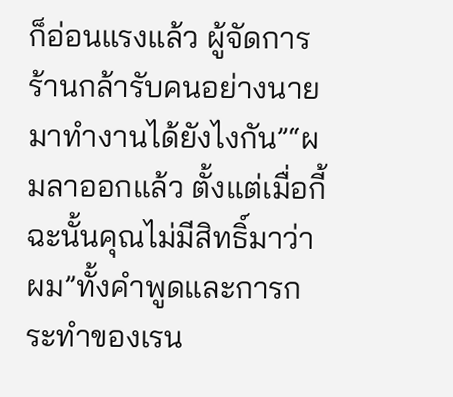ก็อ่อนแรงแล้ว ผู้จัดการร้านกล้ารับคนอย่างนายมาทำงานได้ยังไงกัน”“ผมลาออกแล้ว ตั้งแต่เมื่อกี้ ฉะนั้นคุณไม่มีสิทธิ์มาว่าผม”ทั้งคำพูดและการกระทำของเรน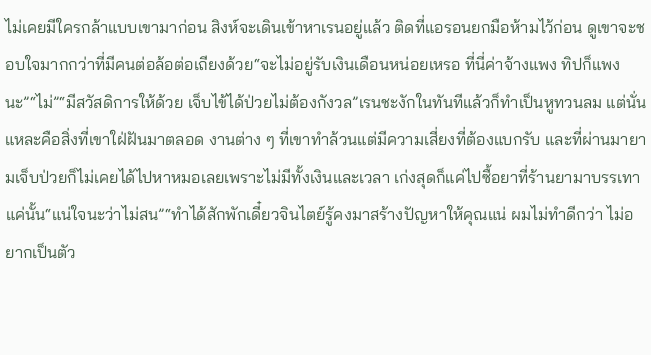ไม่เคยมีใครกล้าแบบเขามาก่อน สิงห์จะเดินเข้าหาเรนอยู่แล้ว ติดที่แอรอนยกมือห้ามไว้ก่อน ดูเขาจะชอบใจมากกว่าที่มีคนต่อล้อต่อเถียงด้วย“จะไม่อยู่รับเงินเดือนหน่อยเหรอ ที่นี่ค่าจ้างแพง ทิปก็แพงนะ”“ไม่”“มีสวัสดิการให้ด้วย เจ็บไข้ได้ป่วยไม่ต้องกังวล”เรนชะงักในทันทีแล้วก็ทำเป็นหูทวนลม แต่นั่นแหละคือสิ่งที่เขาใฝ่ฝันมาตลอด งานต่าง ๆ ที่เขาทำล้วนแต่มีความเสี่ยงที่ต้องแบกรับ และที่ผ่านมายามเจ็บป่วยก็ไม่เคยได้ไปหาหมอเลยเพราะไม่มีทั้งเงินและเวลา เก่งสุดก็แค่ไปซื้อยาที่ร้านยามาบรรเทาแค่นั้น“แน่ใจนะว่าไม่สน”“ทำได้สักพักเดี๋ยวจินไตย์รู้คงมาสร้างปัญหาให้คุณแน่ ผมไม่ทำดีกว่า ไม่อยากเป็นตัว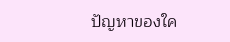ปัญหาของใค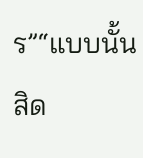ร”“แบบนั้นสิด